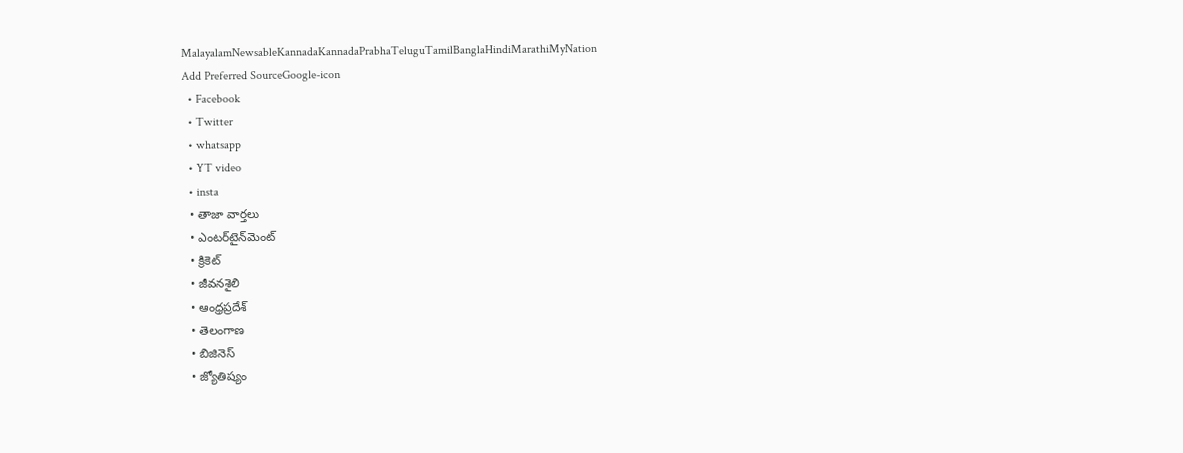MalayalamNewsableKannadaKannadaPrabhaTeluguTamilBanglaHindiMarathiMyNation
Add Preferred SourceGoogle-icon
  • Facebook
  • Twitter
  • whatsapp
  • YT video
  • insta
  • తాజా వార్తలు
  • ఎంటర్‌టైన్‌మెంట్
  • క్రికెట్
  • జీవనశైలి
  • ఆంధ్రప్రదేశ్
  • తెలంగాణ
  • బిజినెస్
  • జ్యోతిష్యం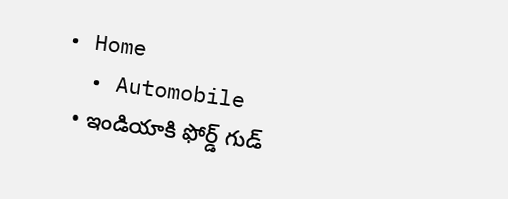• Home
  • Automobile
  • ఇండియాకి ఫోర్డ్ గుడ్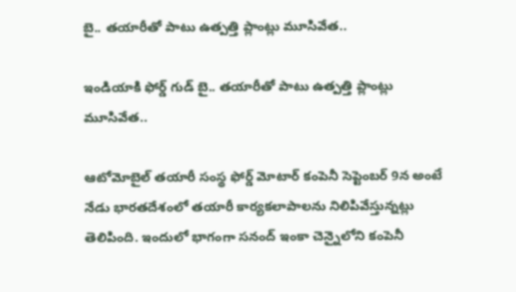బై.. తయారీతో పాటు ఉత్పత్తి ప్లాంట్లు మూసివేత..

ఇండియాకి ఫోర్డ్ గుడ్ బై.. తయారీతో పాటు ఉత్పత్తి ప్లాంట్లు మూసివేత..

ఆటోమోబైల్ తయారీ సంస్థ ఫోర్డ్ మోటార్ కంపెనీ సెప్టెంబర్ 9న అంటే నేడు భారతదేశంలో తయారీ కార్యకలాపాలను నిలిపివేస్తున్నట్లు తెలిపింది. ఇందులో భాగంగా సనంద్ ఇంకా చెన్నైలోని కంపెనీ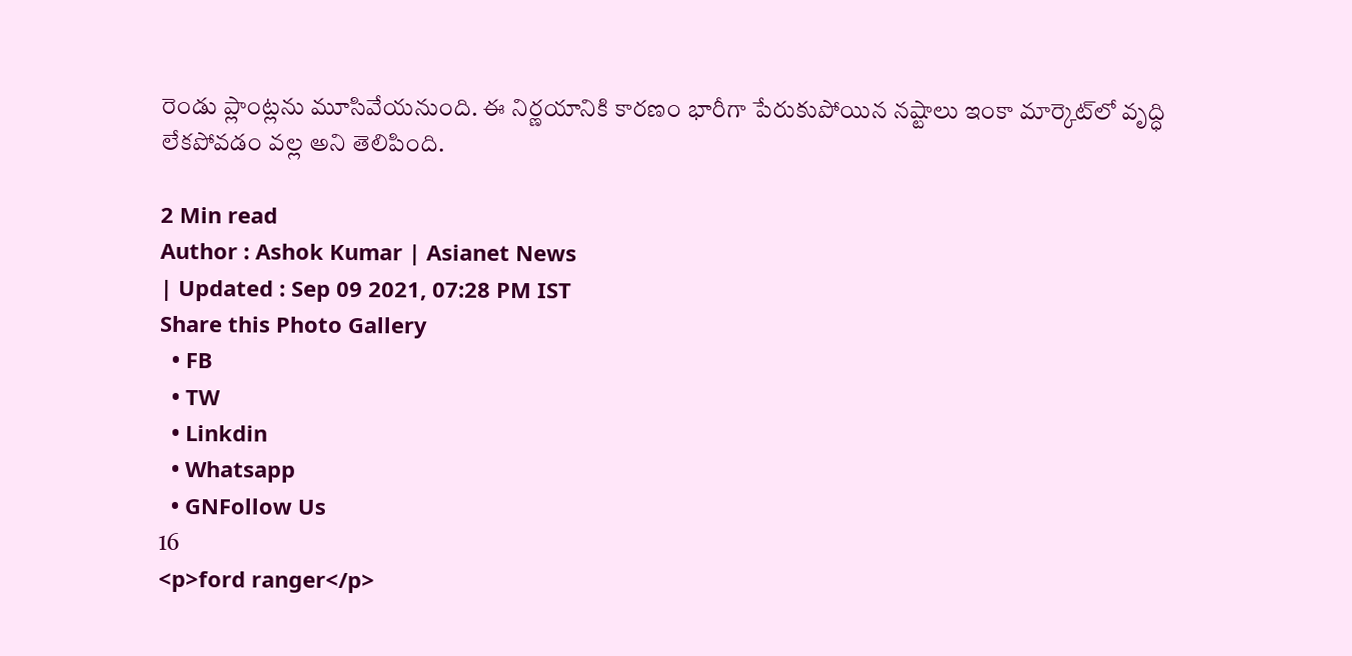రెండు ప్లాంట్లను మూసివేయనుంది. ఈ నిర్ణయానికి కారణం భారీగా పేరుకుపోయిన నష్టాలు ఇంకా మార్కెట్‌లో వృద్ధి లేకపోవడం వల్ల అని తెలిపింది.

2 Min read
Author : Ashok Kumar | Asianet News
| Updated : Sep 09 2021, 07:28 PM IST
Share this Photo Gallery
  • FB
  • TW
  • Linkdin
  • Whatsapp
  • GNFollow Us
16
<p>ford ranger</p>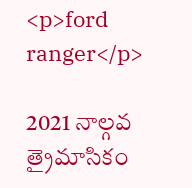<p>ford ranger</p>

2021 నాల్గవ త్రైమాసికం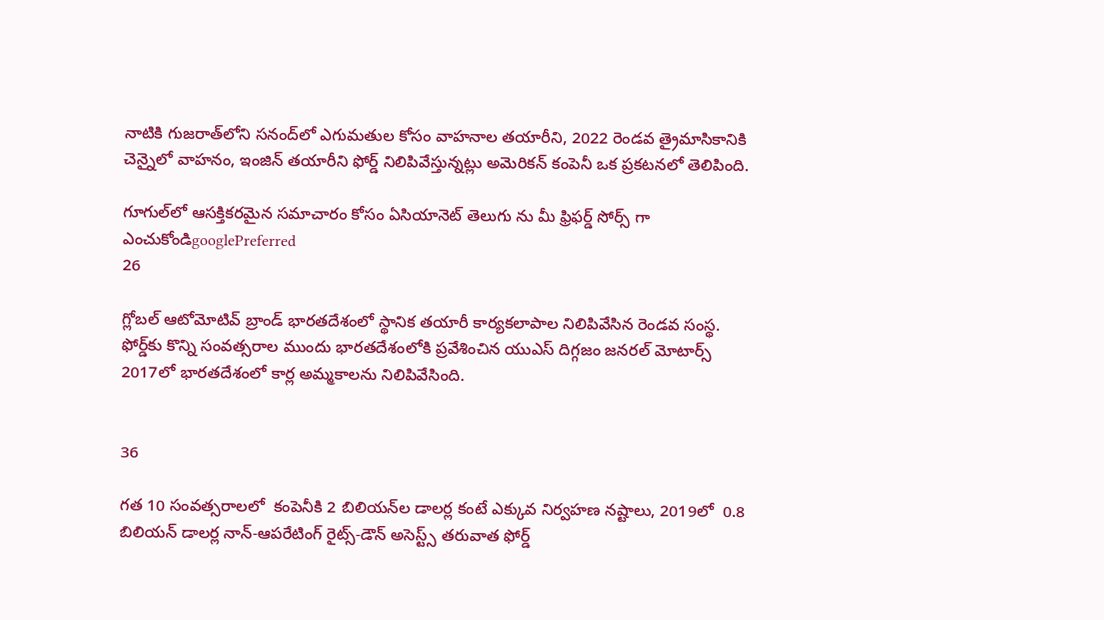నాటికి గుజరాత్‌లోని సనంద్‌లో ఎగుమతుల కోసం వాహనాల తయారీని, 2022 రెండవ త్రైమాసికానికి చెన్నైలో వాహనం, ఇంజిన్ తయారీని ఫోర్డ్ నిలిపివేస్తున్నట్లు అమెరికన్ కంపెనీ ఒక ప్రకటనలో తెలిపింది.

గూగుల్‌లో ఆసక్తికరమైన సమాచారం కోసం ఏసియానెట్ తెలుగు ను మీ ఫ్రిఫర్డ్ సోర్స్ గా ఎంచుకోండిgooglePreferred
26

గ్లోబల్ ఆటోమోటివ్ బ్రాండ్ భారతదేశంలో స్థానిక తయారీ కార్యకలాపాల నిలిపివేసిన రెండవ సంస్థ. ఫోర్డ్‌కు కొన్ని సంవత్సరాల ముందు భారతదేశంలోకి ప్రవేశించిన యుఎస్ దిగ్గజం జనరల్ మోటార్స్ 2017లో భారతదేశంలో కార్ల అమ్మకాలను నిలిపివేసింది.


36

గత 10 సంవత్సరాలలో  కంపెనీకి 2 బిలియన్‌ల డాలర్ల కంటే ఎక్కువ నిర్వహణ నష్టాలు, 2019లో  0.8 బిలియన్ డాలర్ల నాన్-ఆపరేటింగ్ రైట్స్-డౌన్ అసెస్ట్స్ తరువాత ఫోర్డ్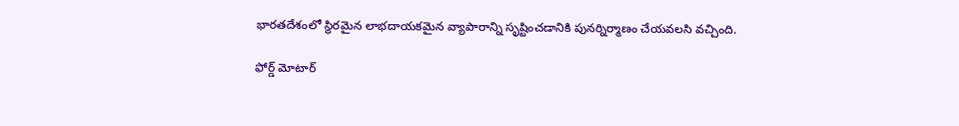భారతదేశంలో స్థిరమైన లాభదాయకమైన వ్యాపారాన్ని సృష్టించడానికి పునర్నిర్మాణం చేయవలసి వచ్చింది.

ఫోర్డ్ మోటార్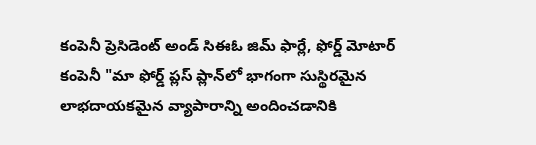కంపెనీ ప్రెసిడెంట్ అండ్ సి‌ఈ‌ఓ జిమ్ ఫార్లే, ఫోర్డ్ మోటార్ కంపెనీ "మా ఫోర్డ్ ప్లస్ ప్లాన్‌లో భాగంగా సుస్థిరమైన లాభదాయకమైన వ్యాపారాన్ని అందించడానికి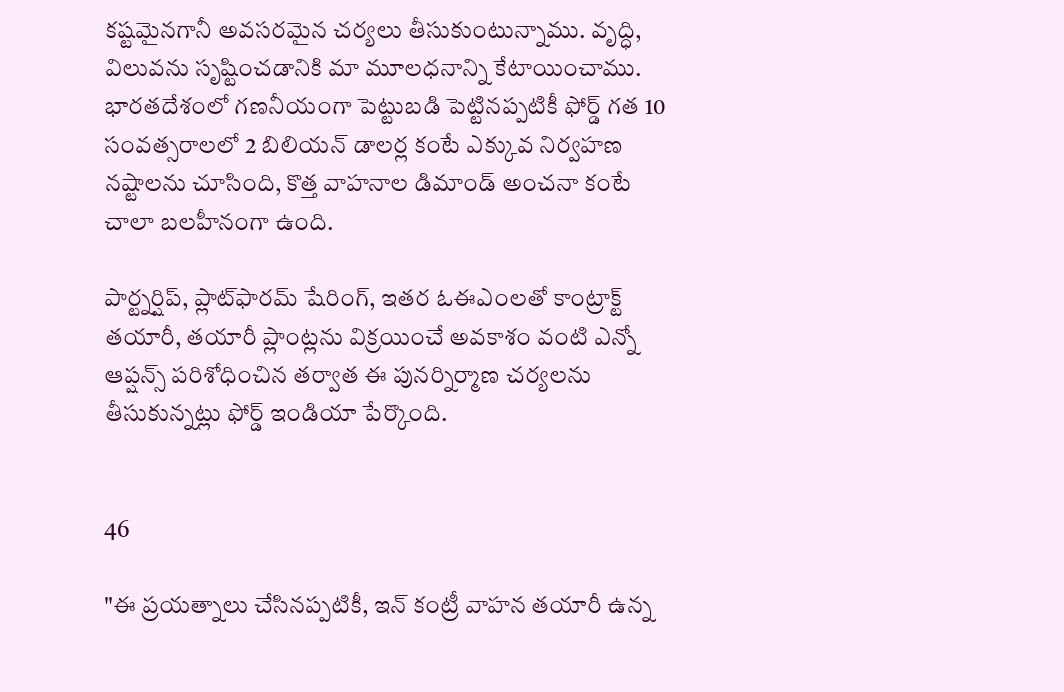కష్టమైనగానీ అవసరమైన చర్యలు తీసుకుంటున్నాము. వృద్ధి, విలువను సృష్టించడానికి మా మూలధనాన్ని కేటాయించాము. భారతదేశంలో గణనీయంగా పెట్టుబడి పెట్టినప్పటికీ ఫోర్డ్ గత 10 సంవత్సరాలలో 2 బిలియన్ డాలర్ల కంటే ఎక్కువ నిర్వహణ నష్టాలను చూసింది, కొత్త వాహనాల డిమాండ్ అంచనా కంటే చాలా బలహీనంగా ఉంది.

పార్ట్నర్షిప్, ప్లాట్‌ఫారమ్ షేరింగ్, ఇతర ఓ‌ఈ‌ఎంలతో కాంట్రాక్ట్ తయారీ, తయారీ ప్లాంట్లను విక్రయించే అవకాశం వంటి ఎన్నో ఆప్షన్స్ పరిశోధించిన తర్వాత ఈ పునర్నిర్మాణ చర్యలను తీసుకున్నట్లు ఫోర్డ్ ఇండియా పేర్కొంది.


46

"ఈ ప్రయత్నాలు చేసినప్పటికీ, ఇన్ కంట్రీ వాహన తయారీ ఉన్న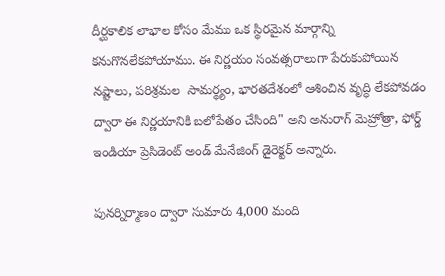దీర్ఘకాలిక లాభాల కోసం మేము ఒక స్థిరమైన మార్గాన్ని కనుగొనలేకపోయాము. ఈ నిర్ణయం సంవత్సరాలుగా పేరుకుపోయిన నష్టాలు, పరిశ్రమల  సామర్థ్యం, భారతదేశంలో ఆశించిన వృద్ధి లేకపోవడం ద్వారా ఈ నిర్ణయానికి బలోపేతం చేసింది" అని అనురాగ్ మెహ్రోత్రా, ఫోర్డ్ ఇండియా ప్రెసిడెంట్ అండ్ మేనేజింగ్ డైరెక్టర్ అన్నారు.

పునర్నిర్మాణం ద్వారా సుమారు 4,000 మంది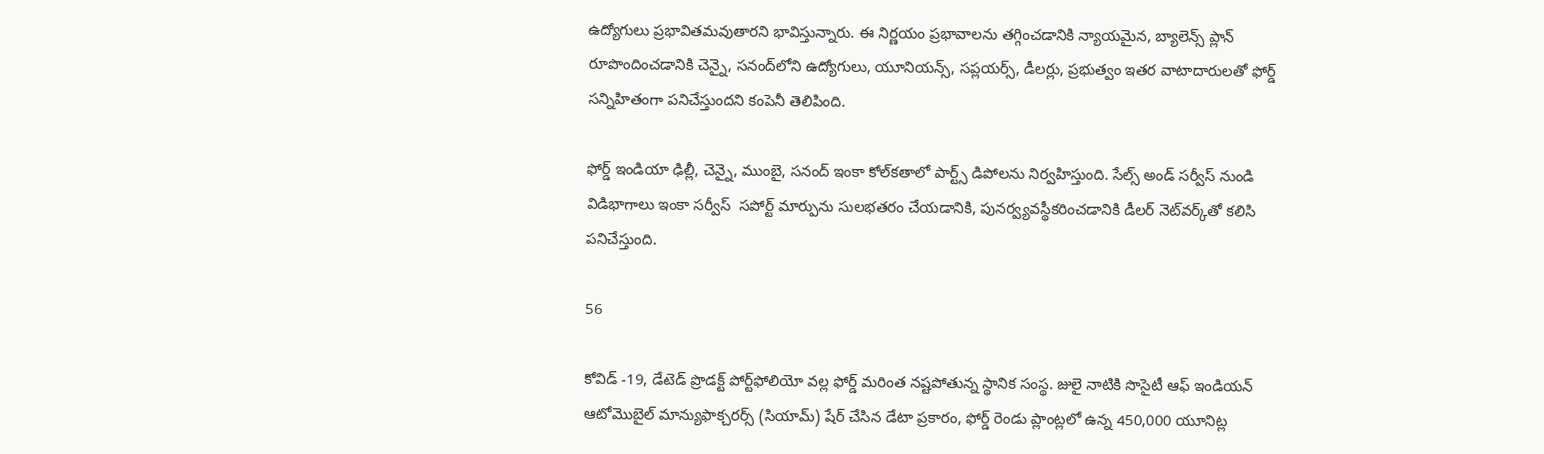ఉద్యోగులు ప్రభావితమవుతారని భావిస్తున్నారు. ఈ నిర్ణయం ప్రభావాలను తగ్గించడానికి న్యాయమైన, బ్యాలెన్స్ ప్లాన్ రూపొందించడానికి చెన్నై, సనంద్‌లోని ఉద్యోగులు, యూనియన్స్, సప్లయర్స్, డీలర్లు, ప్రభుత్వం ఇతర వాటాదారులతో ఫోర్డ్ సన్నిహితంగా పనిచేస్తుందని కంపెనీ తెలిపింది.

ఫోర్డ్ ఇండియా ఢిల్లీ, చెన్నై, ముంబై, సనంద్ ఇంకా కోల్‌కతాలో పార్ట్స్ డిపోలను నిర్వహిస్తుంది. సేల్స్ అండ్ సర్వీస్ నుండి విడిభాగాలు ఇంకా సర్వీస్  సపోర్ట్ మార్పును సులభతరం చేయడానికి, పునర్వ్యవస్థీకరించడానికి డీలర్ నెట్‌వర్క్‌తో కలిసి పనిచేస్తుంది.

56

కోవిడ్ -19, డేటెడ్ ప్రొడక్ట్ పోర్ట్‌ఫోలియో వల్ల ఫోర్డ్ మరింత నష్టపోతున్న స్థానిక సంస్థ. జులై నాటికి సొసైటీ ఆఫ్ ఇండియన్ ఆటోమొబైల్ మాన్యుఫాక్చరర్స్ (సియామ్) షేర్ చేసిన డేటా ప్రకారం, ఫోర్డ్ రెండు ప్లాంట్లలో ఉన్న 450,000 యూనిట్ల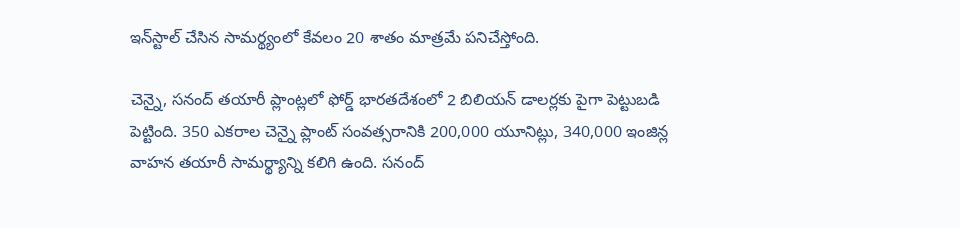ఇన్‌స్టాల్ చేసిన సామర్థ్యంలో కేవలం 20 శాతం మాత్రమే పనిచేస్తోంది.

చెన్నై, సనంద్ తయారీ ప్లాంట్లలో ఫోర్డ్ భారతదేశంలో 2 బిలియన్ డాలర్లకు పైగా పెట్టుబడి పెట్టింది. 350 ఎకరాల చెన్నై ప్లాంట్ సంవత్సరానికి 200,000 యూనిట్లు, 340,000 ఇంజిన్ల వాహన తయారీ సామర్థ్యాన్ని కలిగి ఉంది. సనంద్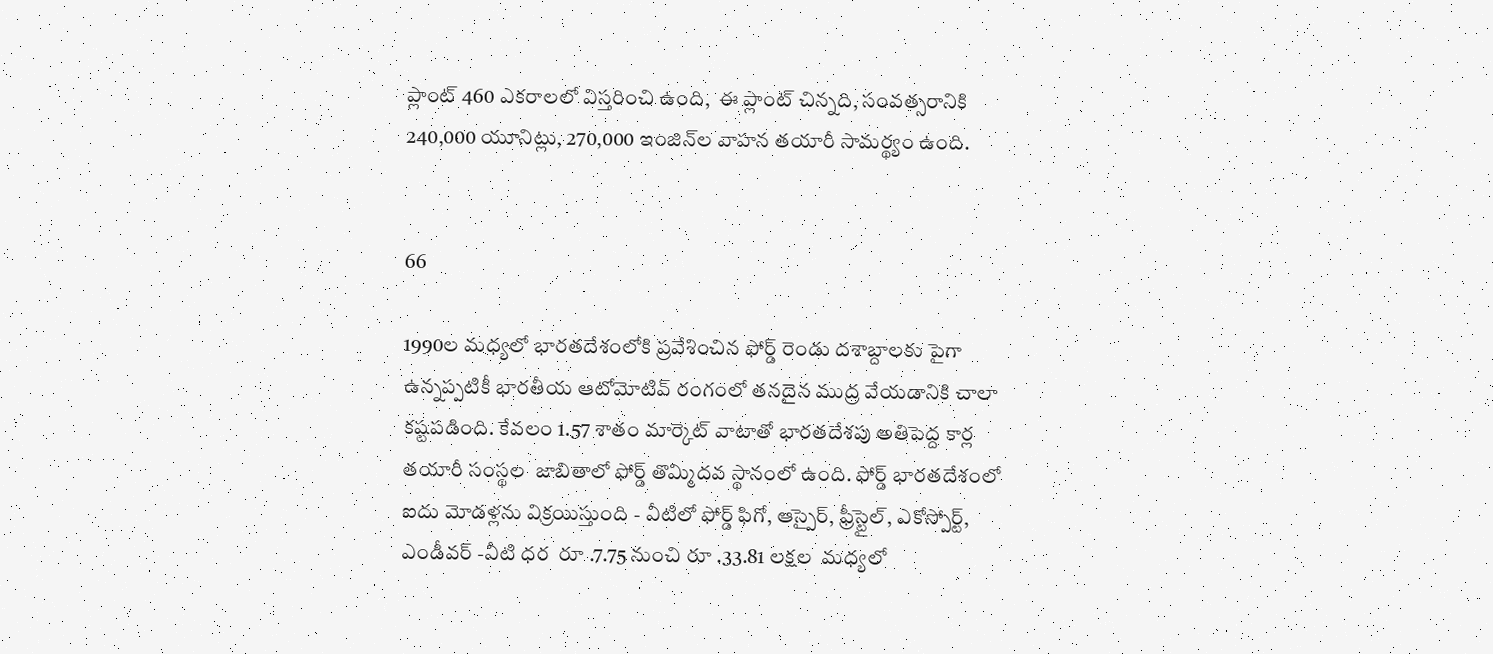ప్లాంట్ 460 ఎకరాలలో విస్తరించి ఉంది,  ఈ ప్లాంట్ చిన్నది, సంవత్సరానికి 240,000 యూనిట్లు, 270,000 ఇంజిన్‌ల వాహన తయారీ సామర్థ్యం ఉంది.


66

1990ల మధ్యలో భారతదేశంలోకి ప్రవేశించిన ఫోర్డ్ రెండు దశాబ్దాలకు పైగా ఉన్నప్పటికీ భారతీయ ఆటోమోటివ్ రంగంలో తనదైన ముద్ర వేయడానికి చాలా కష్టపడింది. కేవలం 1.57 శాతం మార్కెట్ వాటాతో భారతదేశపు అతిపెద్ద కార్ల తయారీ సంస్థల  జాబితాలో ఫోర్డ్ తొమ్మిదవ స్థానంలో ఉంది. ఫోర్డ్ భారతదేశంలో ఐదు మోడళ్లను విక్రయిస్తుంది - వీటిలో ఫోర్డ్ ఫిగో, ఆస్పైర్, ఫ్రీస్టైల్, ఎకోస్పోర్ట్, ఎండీవర్ -వీటి ధర  రూ .7.75 నుంచి రూ .33.81 లక్షల  మధ్యలో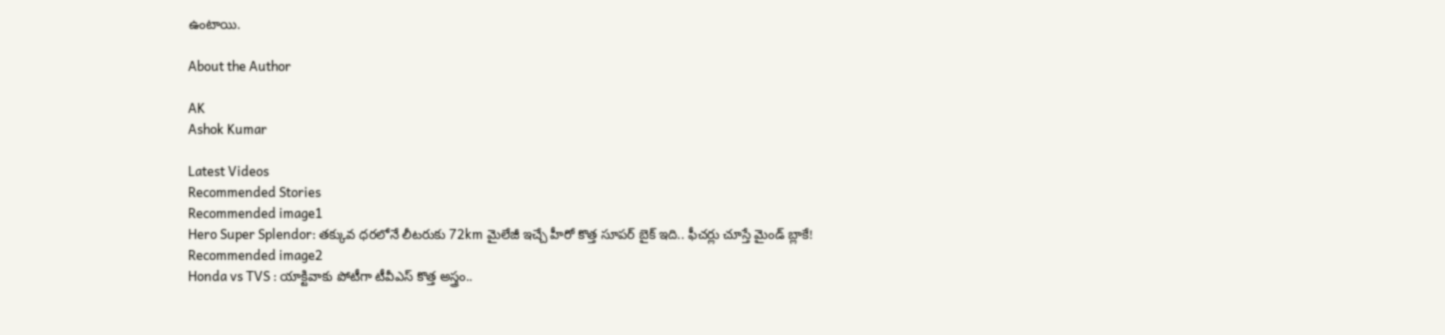ఉంటాయి.

About the Author

AK
Ashok Kumar

Latest Videos
Recommended Stories
Recommended image1
Hero Super Splendor: తక్కువ ధరలోనే లీటరుకు 72km మైలేజీ ఇచ్చే హీరో కొత్త సూపర్ బైక్ ఇది.. ఫీచర్లు చూస్తే మైండ్ బ్లాకే!
Recommended image2
Honda vs TVS : యాక్టివాకు పోటీగా టీవీఎస్ కొత్త అస్త్రం..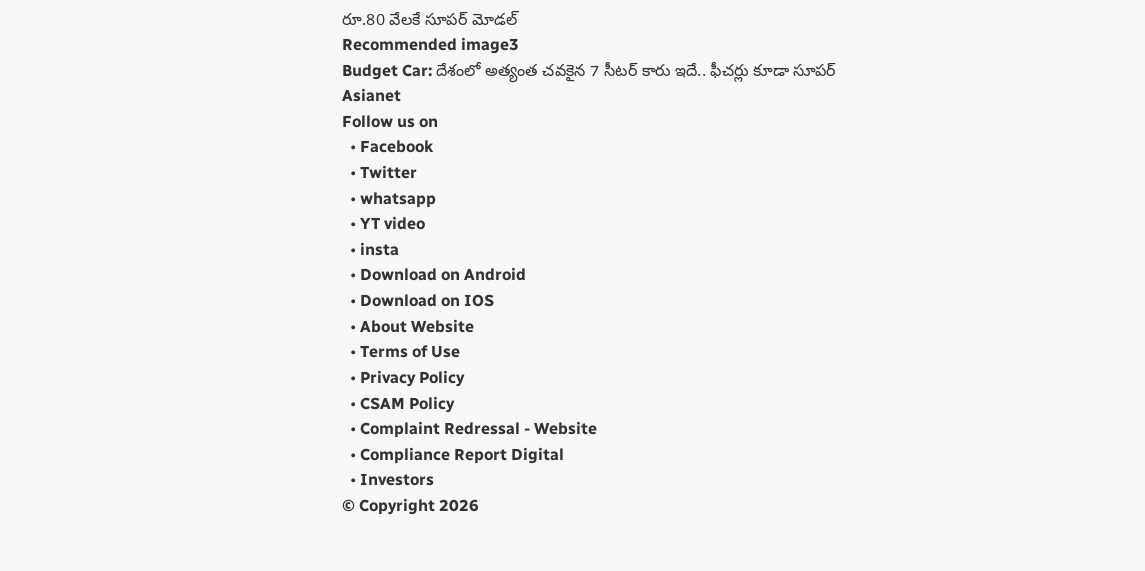రూ.80 వేలకే సూపర్ మోడల్
Recommended image3
Budget Car: దేశంలో అత్యంత చ‌వ‌కైన 7 సీట‌ర్ కారు ఇదే.. ఫీచ‌ర్లు కూడా సూప‌ర్
Asianet
Follow us on
  • Facebook
  • Twitter
  • whatsapp
  • YT video
  • insta
  • Download on Android
  • Download on IOS
  • About Website
  • Terms of Use
  • Privacy Policy
  • CSAM Policy
  • Complaint Redressal - Website
  • Compliance Report Digital
  • Investors
© Copyright 2026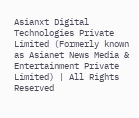Asianxt Digital Technologies Private Limited (Formerly known as Asianet News Media & Entertainment Private Limited) | All Rights Reserved